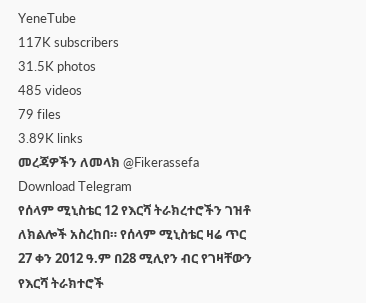YeneTube
117K subscribers
31.5K photos
485 videos
79 files
3.89K links
መረጃዎችን ለመላክ @Fikerassefa
Download Telegram
የሰላም ሚኒስቴር 12 የእርሻ ትራክረተሮችን ገዝቶ ለክልሎች አስረከበ። የሰላም ሚኒስቴር ዛሬ ጥር 27 ቀን 2012 ዓ.ም በ28 ሚሊየን ብር የገዛቸውን የእርሻ ትራክተሮች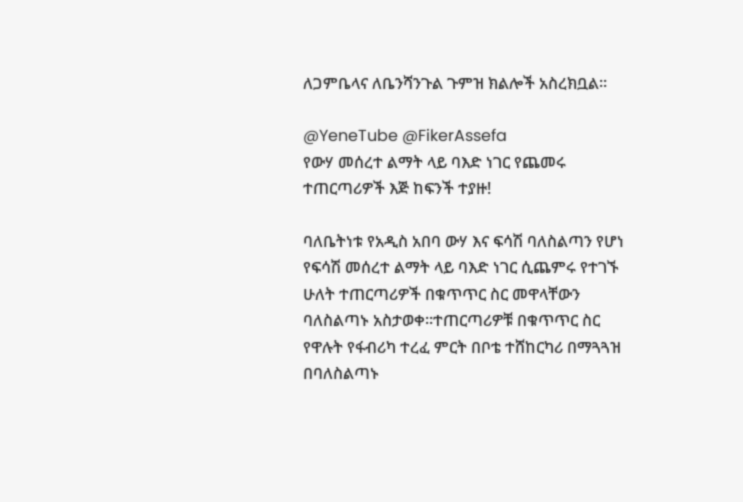ለጋምቤላና ለቤንሻንጉል ጉምዝ ክልሎች አስረክቧል፡፡

@YeneTube @FikerAssefa
የውሃ መሰረተ ልማት ላይ ባእድ ነገር የጨመሩ ተጠርጣሪዎች እጅ ከፍንች ተያዙ!

ባለቤትነቱ የአዲስ አበባ ውሃ እና ፍሳሽ ባለስልጣን የሆነ የፍሳሽ መሰረተ ልማት ላይ ባእድ ነገር ሲጨምሩ የተገኙ ሁለት ተጠርጣሪዎች በቁጥጥር ስር መዋላቸውን ባለስልጣኑ አስታወቀ፡፡ተጠርጣሪዎቹ በቁጥጥር ስር የዋሉት የፋብሪካ ተረፈ ምርት በቦቴ ተሸከርካሪ በማጓጓዝ በባለስልጣኑ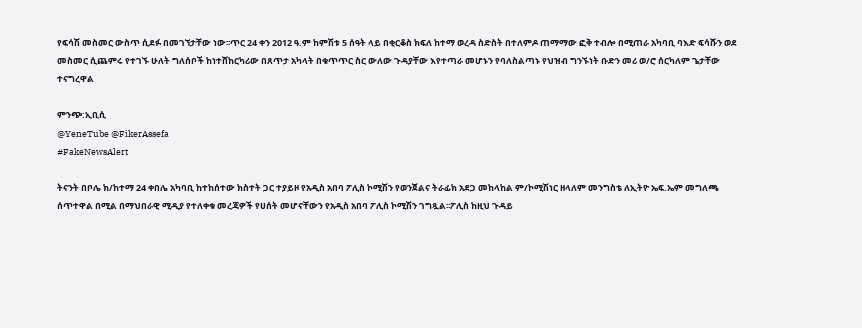የፍሳሽ መስመር ውስጥ ሲደፉ በመገኘታቸው ነው፡፡ጥር 24 ቀን 2012 ዓ.ም ከምሽቱ 5 ሰዓት ላይ በቂርቆስ ክፍለ ከተማ ወረዳ ስድስት በተለምዶ ጠማማው ፎቅ ተብሎ በሚጠራ አካባቢ ባእድ ፍሳሹን ወደ መስመር ሲጨምሩ የተገኙ ሁለት ግለሰቦች ከነተሸከርካሪው በጸጥታ አካላት በቁጥጥር ስር ውለው ጉዳያቸው እየተጣራ መሆኑን የባለስልጣኑ የህዝብ ግንኙነት ቡድን መሪ ወ/ሮ ሰርካለም ጌታቸው ተናግረዋል

ምንጭ:ኢቢሲ
@YeneTube @FikerAssefa
#FakeNewsAlert

ትናንት በቦሌ ክ/ከተማ 24 ቀበሌ አካባቢ ከተከሰተው ክስተት ጋር ተያይዞ የአዲስ አበባ ፖሊስ ኮሚሽን የወንጀልና ትራፊክ አደጋ መከላከል ም/ኮሚሽነር ዘላለም መንግስቴ ለኢትዮ ኤፍ.ኤም መግለጫ ሰጥተዋል በሚል በማህበራዊ ሚዲያ የተለቀቁ መረጃዎች የሀሰት መሆናቸውን የአዲስ አበባ ፖሊስ ኮሚሽን ገግጿል፡፡ፖሊስ ከዚህ ጉዳይ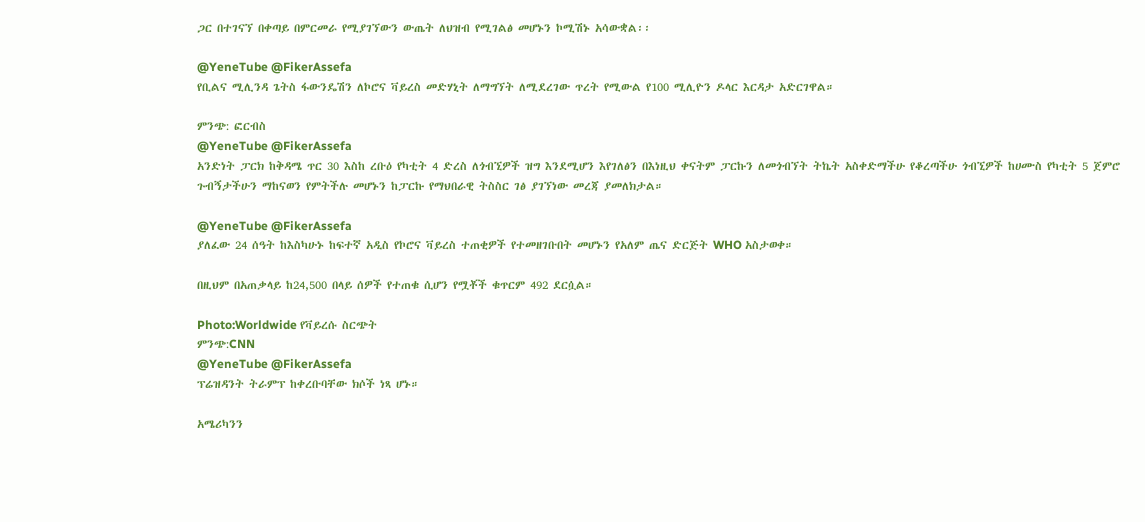ጋር በተገናኘ በቀጣይ በምርመራ የሚያገኘውን ውጤት ለህዝብ የሚገልፅ መሆኑን ኮሚሽኑ አሳውቋል፡፡

@YeneTube @FikerAssefa
የቢልና ሚሊንዳ ጌትስ ፋውንዴሽን ለኮሮና ቫይረስ መድሃኒት ለማግኘት ለሚደረገው ጥረት የሚውል የ100 ሚሊዮን ዶላር እርዳታ አድርገዋል።

ምንጭ: ፎርብስ
@YeneTube @FikerAssefa
አንድነት ፓርክ ከቅዳሜ ጥር 30 እስከ ረቡዕ የካቲት 4 ድረስ ለጎብኚዎች ዝግ እንደሚሆን እየገለፅን በእነዚህ ቀናትም ፓርኩን ለመጎብኘት ትኬት አስቀድማችሁ የቆረጣችሁ ጎብኚዎች ከሀሙስ የካቲት 5 ጀምሮ ጉብኝታችሁን ማከናወን የምትችሉ መሆኑን ከፓርኩ የማህበራዊ ትስስር ገፅ ያገኘነው መረጃ ያመለክታል።

@YeneTube @FikerAssefa
ያለፈው 24 ሰዓት ከእስካሁኑ ከፍተኛ አዲስ የኮሮና ቫይረስ ተጠቂዎች የተመዘገቡበት መሆኑን የአለም ጤና ድርጅት WHO አስታወቀ።

በዚህም በአጠቃላይ ከ24,500 በላይ ሰዎች የተጠቁ ሲሆን የሟቾች ቁጥርም 492 ደርሷል።

Photo:Worldwide የቫይረሱ ስርጭት
ምንጭ:CNN
@YeneTube @FikerAssefa
ፕሬዝዳንት ትራምፕ ከቀረቡባቸው ክሶች ነጻ ሆኑ።

አሜሪካንን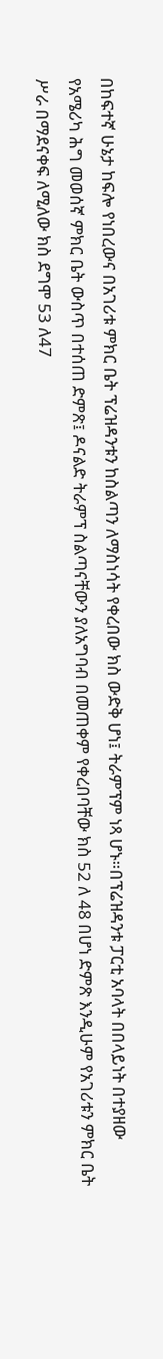በከፍተኛ ሁኔታ ከፍሎ የነበረውና በአገሪቱ ምክር ቤት ፕሬዝዳንቱን ከስልጣን ለማስነሳት የቀረበው ክስ ውድቅ ሆነ፤ ትራምፕም ነጻ ሆኑ።በፕሬዝዳንቱ ፓርቲ አባላት በበላይነት በተያዘው የአሜሪካ ሕግ መወሰኛ ምክር ቤት ውስጥ በተሰጠ ድምጽ፤ ዶናልድ ትራምፕ ስልጣናቸውን ያለአግባብ በመጠቀም የቀረበባቸው ክስ 52 ለ 48 በሆነ ድምጽ እንዲሁም የአገሪቱን ምክር ቤት ሥራ በማደናቀፍ ለሚለው ክስ ደግሞ 53 ለ47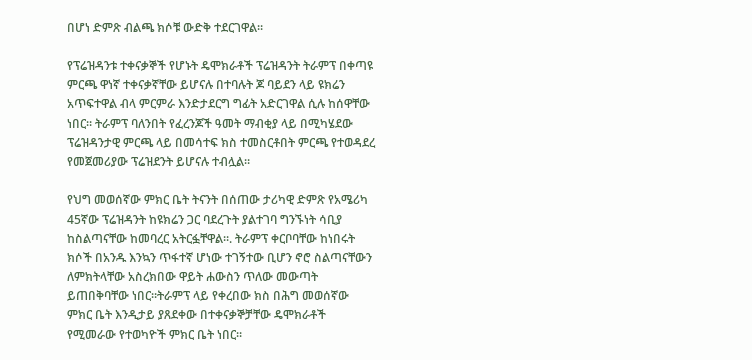በሆነ ድምጽ ብልጫ ክሶቹ ውድቅ ተደርገዋል።

የፕሬዝዳንቱ ተቀናቃኞች የሆኑት ዴሞክራቶች ፕሬዝዳንት ትራምፕ በቀጣዩ ምርጫ ዋነኛ ተቀናቃኛቸው ይሆናሉ በተባሉት ጆ ባይደን ላይ ዩክሬን አጥፍተዋል ብላ ምርምራ እንድታደርግ ግፊት አድርገዋል ሲሉ ከሰዋቸው ነበር። ትራምፕ ባለንበት የፈረንጆች ዓመት ማብቂያ ላይ በሚካሄደው ፕሬዝዳንታዊ ምርጫ ላይ በመሳተፍ ክስ ተመስርቶበት ምርጫ የተወዳደረ የመጀመሪያው ፕሬዝደንት ይሆናሉ ተብሏል።

የህግ መወሰኛው ምክር ቤት ትናንት በሰጠው ታሪካዊ ድምጽ የአሜሪካ 45ኛው ፕሬዝዳንት ከዩክሬን ጋር ባደረጉት ያልተገባ ግንኙነት ሳቢያ ከስልጣናቸው ከመባረር አትርፏቸዋል።. ትራምፕ ቀርቦባቸው ከነበሩት ክሶች በአንዱ እንኳን ጥፋተኛ ሆነው ተገኝተው ቢሆን ኖሮ ስልጣናቸውን ለምክትላቸው አስረክበው ዋይት ሐውስን ጥለው መውጣት ይጠበቅባቸው ነበር።ትራምፕ ላይ የቀረበው ክስ በሕግ መወሰኛው ምክር ቤት እንዲታይ ያጸደቀው በተቀናቃኞቻቸው ዴሞክራቶች የሚመራው የተወካዮች ምክር ቤት ነበር።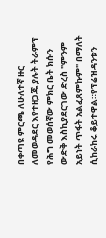በቀጣዩ ምርጫ ለሁለተኛ ዙር ለመወዳደር እየተዘጋጁ ያሉት ትራምፕ የሕግ መወሰኛው ምክር ቤት ክሱን ውድቅ እስኪያደርገው ድረስ "ምንም አይነት ጥፋት አልፈጸምኩም" በማለት ሲከራከሩ ቆይተዋል።የፕሬዝዳንቱን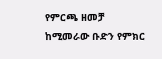የምርጫ ዘመቻ ከሚመራው ቡድን የምክር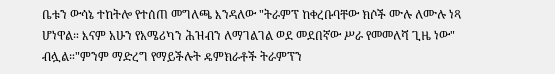ቤቱን ውሳኔ ተከትሎ የተሰጠ መግለጫ እንዳለው "ትራምፕ ከቀረቡባቸው ክሶች ሙሉ ለሙሉ ነጻ ሆነዋል። እናም አሁን የአሜሪካን ሕዝብን ለማገልገል ወደ መደበኛው ሥራ የመመለሻ ጊዜ ነው" ብሏል።"ምንም ማድረግ የማይችሉት ዴምክራቶች ትራምፕን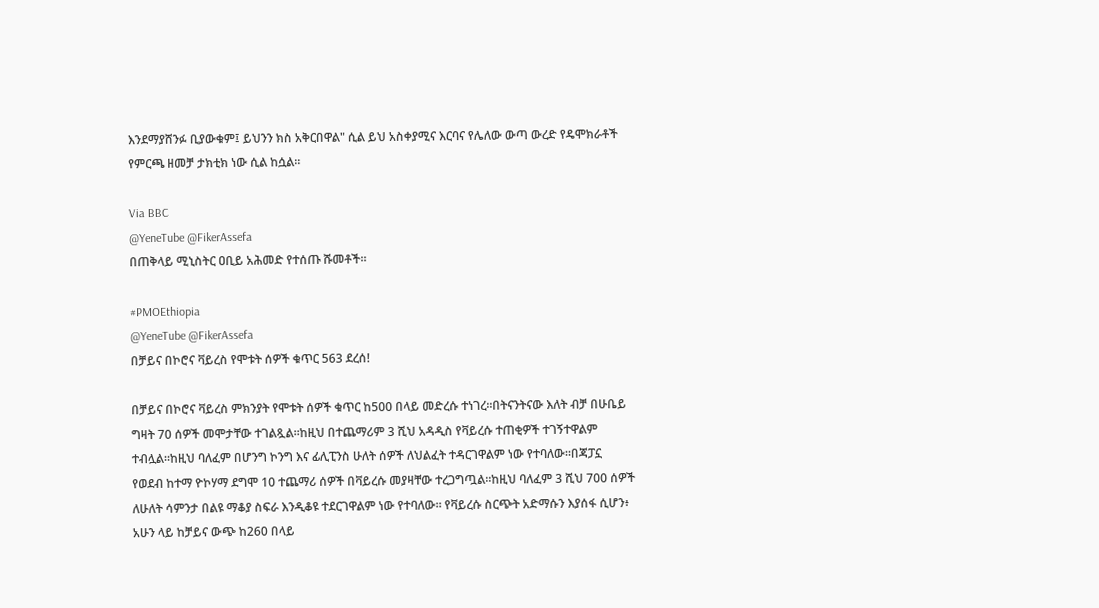እንደማያሸንፉ ቢያውቁም፤ ይህንን ክስ አቅርበዋል" ሲል ይህ አስቀያሚና እርባና የሌለው ውጣ ውረድ የዴሞክራቶች የምርጫ ዘመቻ ታክቲክ ነው ሲል ከሷል።

Via BBC
@YeneTube @FikerAssefa
በጠቅላይ ሚኒስትር ዐቢይ አሕመድ የተሰጡ ሹመቶች።

#PMOEthiopia
@YeneTube @FikerAssefa
በቻይና በኮሮና ቫይረስ የሞቱት ሰዎች ቁጥር 563 ደረሰ!

በቻይና በኮሮና ቫይረስ ምክንያት የሞቱት ሰዎች ቁጥር ከ500 በላይ መድረሱ ተነገረ።በትናንትናው እለት ብቻ በሁቤይ ግዛት 70 ሰዎች መሞታቸው ተገልጿል።ከዚህ በተጨማሪም 3 ሺህ አዳዲስ የቫይረሱ ተጠቂዎች ተገኝተዋልም ተብሏል።ከዚህ ባለፈም በሆንግ ኮንግ እና ፊሊፒንስ ሁለት ሰዎች ለህልፈት ተዳርገዋልም ነው የተባለው።በጃፓኗ የወደብ ከተማ ዮኮሃማ ደግሞ 10 ተጨማሪ ሰዎች በቫይረሱ መያዛቸው ተረጋግጧል።ከዚህ ባለፈም 3 ሺህ 700 ሰዎች ለሁለት ሳምንታ በልዩ ማቆያ ስፍራ እንዲቆዩ ተደርገዋልም ነው የተባለው። የቫይረሱ ስርጭት አድማሱን እያሰፋ ሲሆን፥ አሁን ላይ ከቻይና ውጭ ከ260 በላይ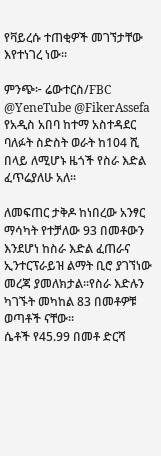የቫይረሱ ተጠቂዎች መገኘታቸው እየተነገረ ነው።

ምንጭ፦ ሬውተርስ/FBC
@YeneTube @FikerAssefa
የአዲስ አበባ ከተማ አስተዳደር ባለፉት ስድስት ወራት ከ104 ሺ በላይ ለሚሆኑ ዜጎች የስራ እድል ፈጥሬያለሁ አለ፡፡

ለመፍጠር ታቅዶ ከነበረው አንፃር ማሳካት የተቻለው 93 በመቶውን እንደሆነ ከስራ እድል ፈጠራና ኢንተርፕራይዝ ልማት ቢሮ ያገኘነው መረጃ ያመለክታል፡፡የስራ እድሉን ካገኙት መካከል 83 በመቶዎቹ ወጣቶች ናቸው፡፡
ሴቶች የ45.99 በመቶ ድርሻ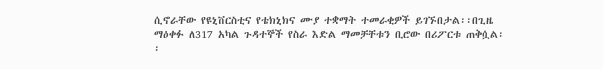ሲኖራቸው የዩኒቨርስቲና የቴክኒክና ሙያ ተቋማት ተመራቂዎች ይገኙበታል፡፡በጊዜ ማዕቀፉ ለ317 አካል ጉዳተኞች የስራ እድል ማመቻቸቱን ቢሮው በሪፖርቱ ጠቅሷል፡፡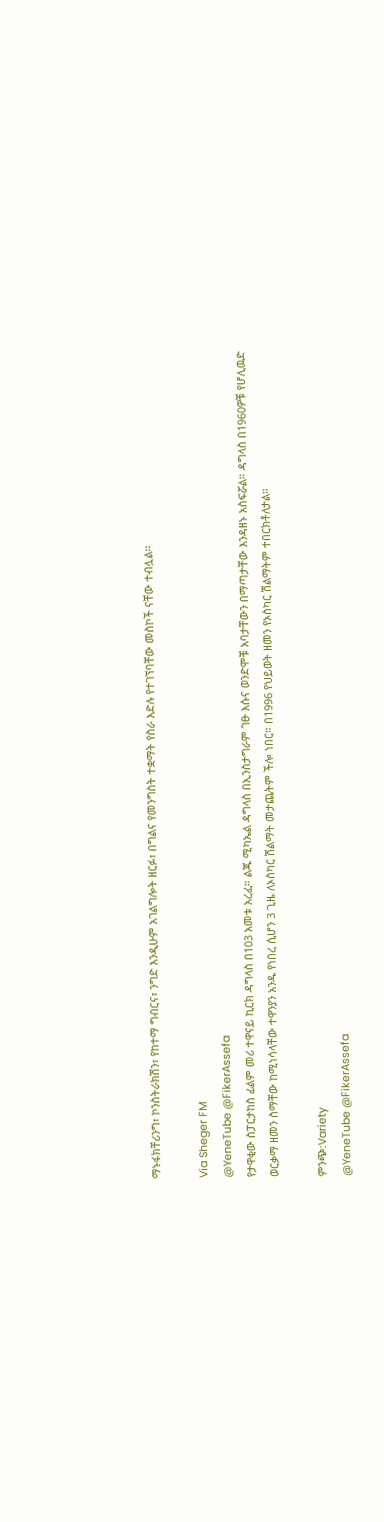ማኑፋክቸሪንግ፣ ኮንስትራክሽን፣ የከተማ ግብርና፣ ንግድ እንዲሁም አገልግሎት ዘርፉ፣ በግልና የመንግስት ተቋማት የስራ እድሉ የተገኘባቸው መስኮች ናቸው ተብሏል፡፡

Via Sheger FM
@YeneTube @FikerAssefa
የታዋቂው ስፓርታከስ ፊልም መሪ ተዋናይ ኪርክ ዳግላስ በ103 አመቱ አረፈ። ልጁ ሚካኤል ዳግላስ በኢንስታግራም ገፁ እሱና ወንድሞቹ አባታቸውን በማጣታቸው እንዳዘኑ አስፍሯል። ዳግላስ በ1960ዎቹ የሆሊዉድ ወርቃማ ዘመን ስማቸው ከሚነሳላቸው ተዋንያን አንዱ የነበረ ሲሆን 3 ጊዜ ለኦስካር ሽልማት መታጨትም ችሎ ነበር። በ1996 የህይወት ዘመን የኦስካር ሽልማትም ተበርክቶለታል።

ምንጭ:Variety
@YeneTube @FikerAssefa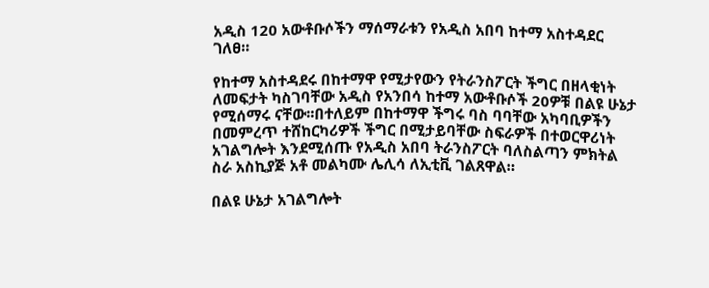አዲስ 120 አውቶቡሶችን ማሰማራቱን የአዲስ አበባ ከተማ አስተዳደር ገለፀ።

የከተማ አስተዳደሩ በከተማዋ የሚታየውን የትራንስፖርት ችግር በዘላቂነት ለመፍታት ካስገባቸው አዲስ የአንበሳ ከተማ አውቶቡሶች 20ዎቹ በልዩ ሁኔታ የሚሰማሩ ናቸው፡፡በተለይም በከተማዋ ችግሩ ባስ ባባቸው አካባቢዎችን በመምረጥ ተሸከርካሪዎች ችግር በሚታይባቸው ስፍራዎች በተወርዋሪነት አገልግሎት እንደሚሰጡ የአዲስ አበባ ትራንስፖርት ባለስልጣን ምክትል ስራ አስኪያጅ አቶ መልካሙ ሌሊሳ ለኢቲቪ ገልጸዋል።

በልዩ ሁኔታ አገልግሎት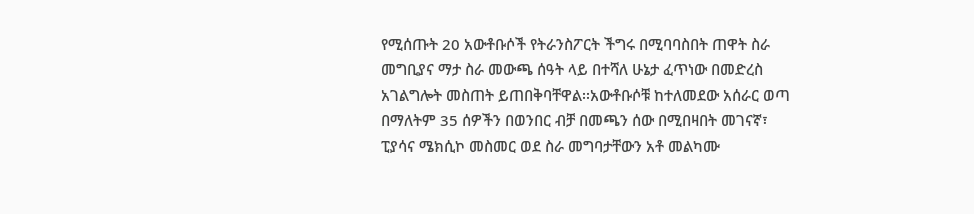የሚሰጡት 20 አውቶቡሶች የትራንስፖርት ችግሩ በሚባባስበት ጠዋት ስራ መግቢያና ማታ ስራ መውጫ ሰዓት ላይ በተሻለ ሁኔታ ፈጥነው በመድረስ አገልግሎት መስጠት ይጠበቅባቸዋል፡፡አውቶቡሶቹ ከተለመደው አሰራር ወጣ በማለትም 35 ሰዎችን በወንበር ብቻ በመጫን ሰው በሚበዛበት መገናኛ፣ ፒያሳና ሜክሲኮ መስመር ወደ ስራ መግባታቸውን አቶ መልካሙ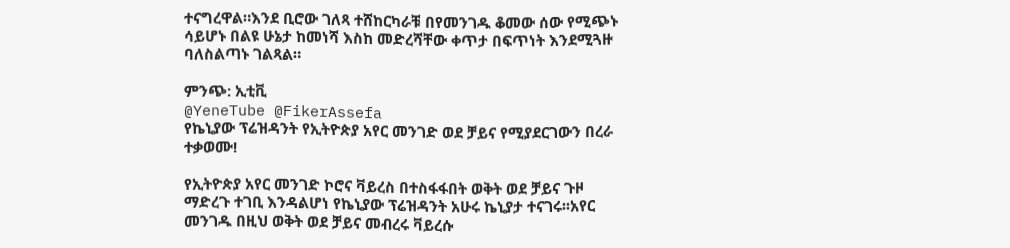ተናግረዋል።እንደ ቢሮው ገለጻ ተሸከርካራቹ በየመንገዱ ቆመው ሰው የሚጭኑ ሳይሆኑ በልዩ ሁኔታ ከመነሻ እስከ መድረሻቸው ቀጥታ በፍጥነት እንደሚጓዙ ባለስልጣኑ ገልጻል።

ምንጭ: ኢቲቪ
@YeneTube @FikerAssefa
የኬኒያው ፕሬዝዳንት የኢትዮጵያ አየር መንገድ ወደ ቻይና የሚያደርገውን በረራ ተቃወሙ!

የኢትዮጵያ አየር መንገድ ኮሮና ቫይረስ በተስፋፋበት ወቅት ወደ ቻይና ጉዞ ማድረጉ ተገቢ እንዳልሆነ የኬኒያው ፕሬዝዳንት አሁሩ ኬኒያታ ተናገሩ፡፡አየር መንገዱ በዚህ ወቅት ወደ ቻይና መብረሩ ቫይረሱ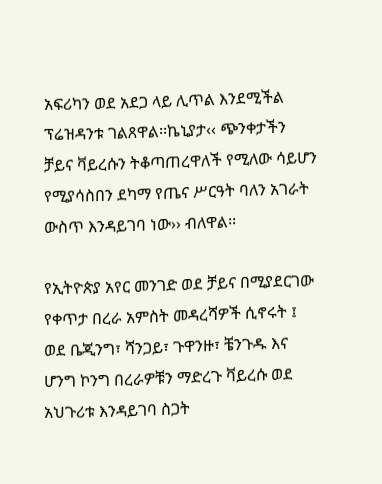አፍሪካን ወደ አደጋ ላይ ሊጥል እንደሚችል ፕሬዝዳንቱ ገልጸዋል፡፡ኬኒያታ‹‹ ጭንቀታችን ቻይና ቫይረሱን ትቆጣጠረዋለች የሚለው ሳይሆን የሚያሳስበን ደካማ የጤና ሥርዓት ባለን አገራት ውስጥ እንዳይገባ ነው›› ብለዋል፡፡

የኢትዮጵያ አየር መንገድ ወደ ቻይና በሚያደርገው የቀጥታ በረራ አምስት መዳረሻዎች ሲኖሩት ፤ ወደ ቤጂንግ፣ ሻንጋይ፣ ጉዋንዙ፣ ቼንጉዱ እና ሆንግ ኮንግ በረራዎቹን ማድረጉ ቫይረሱ ወደ አህጉሪቱ እንዳይገባ ስጋት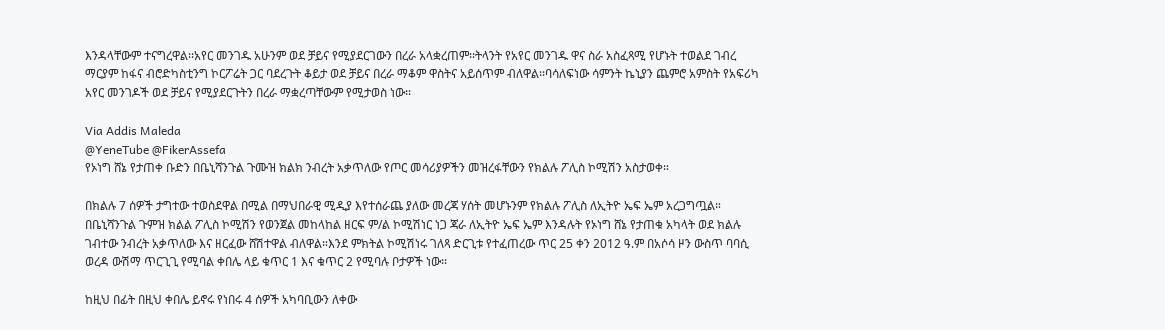እንዳላቸውም ተናግረዋል፡፡አየር መንገዱ አሁንም ወደ ቻይና የሚያደርገውን በረራ አላቋረጠም፡፡ትላንት የአየር መንገዱ ዋና ስራ አስፈጻሚ የሆኑት ተወልደ ገብረ ማርያም ከፋና ብሮድካስቲንግ ኮርፖሬት ጋር ባደረጉት ቆይታ ወደ ቻይና በረራ ማቆም ዋስትና አይሰጥም ብለዋል፡፡ባሳለፍነው ሳምንት ኬኒያን ጨምሮ አምስት የአፍሪካ አየር መንገዶች ወደ ቻይና የሚያደርጉትን በረራ ማቋረጣቸውም የሚታወስ ነው፡፡

Via Addis Maleda
@YeneTube @FikerAssefa
የኦነግ ሸኔ የታጠቀ ቡድን በቤኒሻንጉል ጉሙዝ ክልክ ንብረት አቃጥለው የጦር መሳሪያዎችን መዝረፋቸውን የክልሉ ፖሊስ ኮሚሽን አስታወቀ።

በክልሉ 7 ሰዎች ታግተው ተወስደዋል በሚል በማህበራዊ ሚዲያ እየተሰራጨ ያለው መረጃ ሃሰት መሆኑንም የክልሉ ፖሊስ ለኢትዮ ኤፍ ኤም አረጋግጧል። በቤኒሻንጉል ጉምዝ ክልል ፖሊስ ኮሚሽን የወንጀል መከላከል ዘርፍ ም/ል ኮሚሽነር ነጋ ጃራ ለኢትዮ ኤፍ ኤም እንዳሉት የኦነግ ሸኔ የታጠቁ አካላት ወደ ክልሉ ገብተው ንብረት አቃጥለው እና ዘርፈው ሸሽተዋል ብለዋል።እንደ ምክትል ኮሚሽነሩ ገለጻ ድርጊቱ የተፈጠረው ጥር 25 ቀን 2012 ዓ.ም በአሶሳ ዞን ውስጥ ባባሲ ወረዳ ውሽማ ጥርጊጊ የሚባል ቀበሌ ላይ ቁጥር 1 እና ቁጥር 2 የሚባሉ ቦታዎች ነው፡፡

ከዚህ በፊት በዚህ ቀበሌ ይኖሩ የነበሩ 4 ሰዎች አካባቢውን ለቀው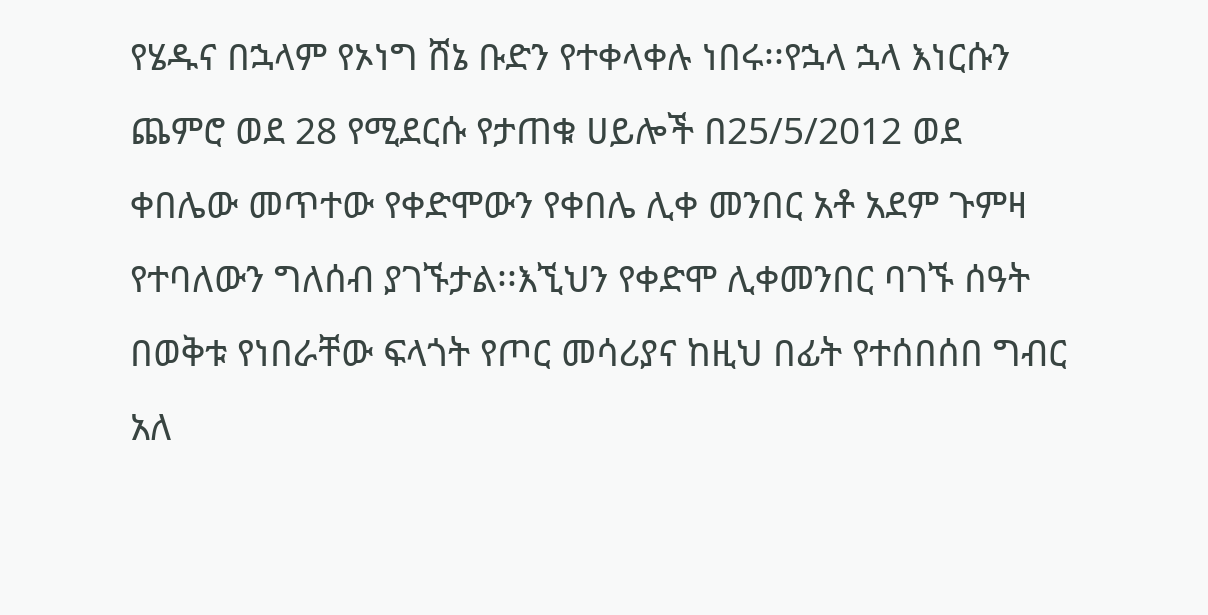የሄዱና በኋላም የኦነግ ሸኔ ቡድን የተቀላቀሉ ነበሩ፡፡የኋላ ኋላ እነርሱን ጨምሮ ወደ 28 የሚደርሱ የታጠቁ ሀይሎች በ25/5/2012 ወደ ቀበሌው መጥተው የቀድሞውን የቀበሌ ሊቀ መንበር አቶ አደም ጉምዛ የተባለውን ግለሰብ ያገኙታል፡፡እኚህን የቀድሞ ሊቀመንበር ባገኙ ሰዓት በወቅቱ የነበራቸው ፍላጎት የጦር መሳሪያና ከዚህ በፊት የተሰበሰበ ግብር አለ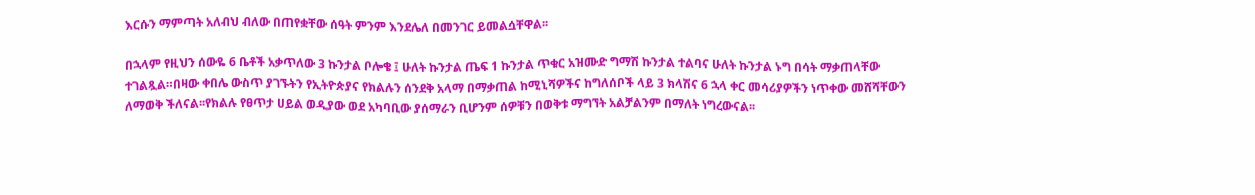እርሱን ማምጣት አለብህ ብለው በጠየቋቸው ሰዓት ምንም እንደሌለ በመንገር ይመልሷቸዋል፡፡

በኋላም የዚህን ሰውዬ 6 ቤቶች አቃጥለው 3 ኩንታል ቦሎቄ ፤ ሁለት ኩንታል ጤፍ 1 ኩንታል ጥቁር አዝሙድ ግማሽ ኩንታል ተልባና ሁለት ኩንታል ኑግ በሳት ማቃጠላቸው ተገልጿል።በዛው ቀበሌ ውስጥ ያገኙትን የኢትዮጵያና የክልሉን ሰንደቅ አላማ በማቃጠል ከሚኒሻዎችና ከግለሰቦች ላይ 3 ክላሽና 6 ኋላ ቀር መሳሪያዎችን ነጥቀው መሸሻቸውን ለማወቅ ችለናል፡፡የክልሉ የፀጥታ ሀይል ወዲያው ወደ አካባቢው ያሰማራን ቢሆንም ሰዎቹን በወቅቱ ማግኘት አልቻልንም በማለት ነግረውናል፡፡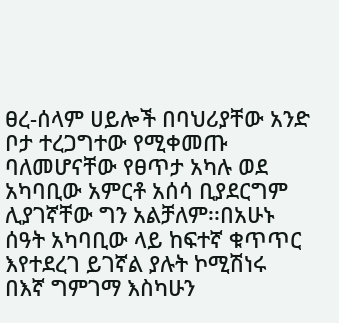ፀረ-ሰላም ሀይሎች በባህሪያቸው አንድ ቦታ ተረጋግተው የሚቀመጡ ባለመሆናቸው የፀጥታ አካሉ ወደ አካባቢው አምርቶ አሰሳ ቢያደርግም ሊያገኛቸው ግን አልቻለም፡፡በአሁኑ ሰዓት አካባቢው ላይ ከፍተኛ ቁጥጥር እየተደረገ ይገኛል ያሉት ኮሚሽነሩ በእኛ ግምገማ እስካሁን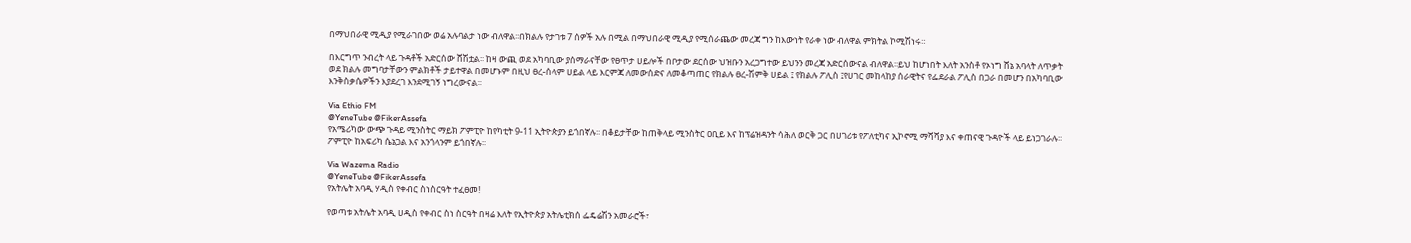በማህበራዊ ሚዲያ የሚራገበው ወሬ አሉባልታ ነው ብለዋል፡፡በክልሉ የታገቱ 7 ሰዎች አሉ በሚል በማህበራዊ ሚዲያ የሚሰራጨው መረጃ ግን ከእውነት የራቀ ነው ብለዋል ምክትል ኮሚሽነሩ።

በእርግጥ ንብረት ላይ ጉዳቶች አድርሰው ሸሽቷል፡፡ ከዛ ውጪ ወደ አካባቢው ያሰማራናቸው የፀጥታ ሀይሎች በቦታው ደርሰው ህዝቡን አረጋግተው ይህንን መረጃ አድርሰውናል ብለዋል፡፡ይህ ከሆነበት እለት አንስቶ የኦነግ ሸኔ አባላት ለጥቃት ወደ ክልሉ መግባታቸውን ምልክቶች ታይተዋል በመሆኑም በዚህ ፀረ-ሰላም ሀይል ላይ እርምጃ ለመውሰድና ለመቆጣጠር የክልሉ ፀረ-ሽምቅ ሀይል ፤ የክልሉ ፖሊስ ፤የሀገር መከላከያ ሰራዊትና የፌደራል ፖሊስ በጋራ በመሆን በአካባቢው እንቅስቃሴዎችን እያደረገ እንደሚገኝ ነግረውናል፡፡

Via Ethio FM
@YeneTube @FikerAssefa
የአሜሪካው ውጭ ጉዳይ ሚንስትር ማይክ ፖምፒዮ ከየካቲት 9-11 ኢትዮጵያን ይጎበኛሉ፡፡ በቆይታቸው ከጠቅላይ ሚንስትር ዐቢይ እና ከፕሬዝዳንት ሳሕለ ወርቅ ጋር በሀገሪቱ የፖለቲካና ኢኮኖሚ ማሻሻያ እና ቀጠናዊ ጉዳዮች ላይ ይነጋገራሉ፡፡ ፖምፒዮ ከአፍሪካ ሴኔጋል እና አንጎላንም ይጎበኛሉ፡፡

Via Wazema Radio
@YeneTube @FikerAssefa
የአትሌት አባዲ ሃዲስ የቀብር ስነስርዓት ተፈፀመ!

የወጣቱ አትሌት አባዲ ሀዲስ የቀብር ስነ ስርዓት በዛሬ እለት የኢትዮጵያ አትሌቲክሰ ፌዴሬሽን አመራሮች፣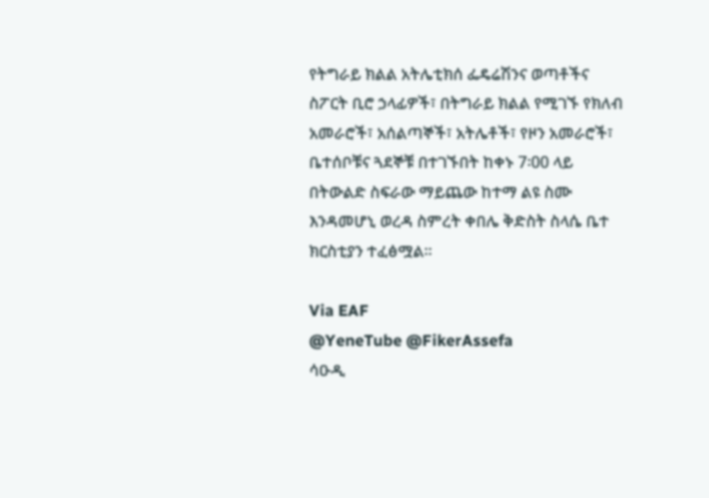የትግራይ ክልል አትሌቲክሰ ፌዴሬሽንና ወጣቶችና ስፖርት ቢሮ ኃላፊዎች፣ በትግራይ ክልል የሚገኙ የክለብ አመራሮች፣ አሰልጣኞች፣ አትሌቶች፣ የዞን አመራሮች፣ ቤተሰቦቹና ጓደኞቹ በተገኙበት ከቀኑ 7፡00 ላይ በትውልድ ስፍራው ማይጨው ከተማ ልዩ ስሙ እንዳመሆኒ ወረዳ ስምረት ቀበሌ ቅድስት ስላሴ ቤተ ክርስቲያን ተፈፅሟል፡፡

Via EAF
@YeneTube @FikerAssefa
ሳዑዲ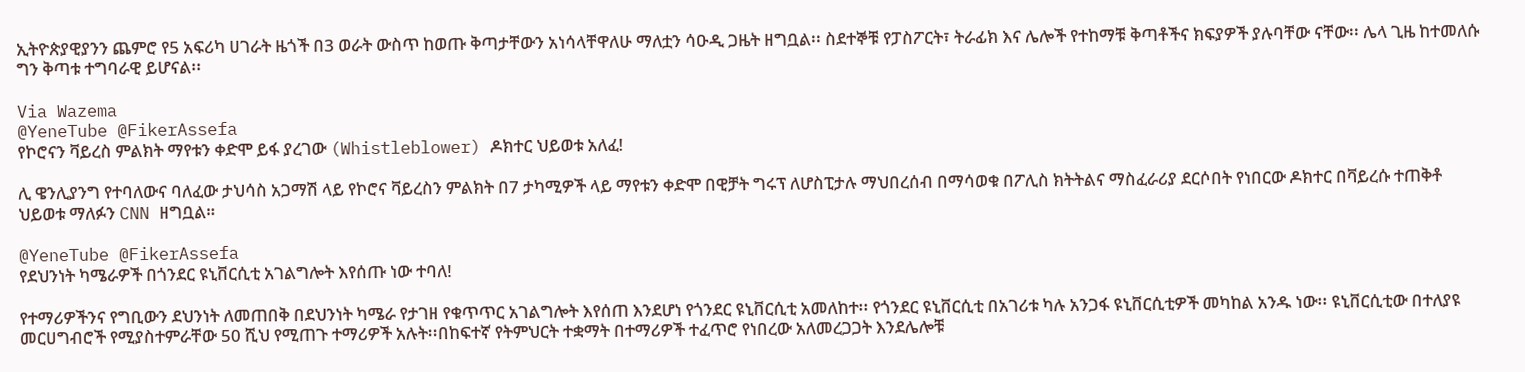ኢትዮጵያዊያንን ጨምሮ የ5 አፍሪካ ሀገራት ዜጎች በ3 ወራት ውስጥ ከወጡ ቅጣታቸውን አነሳላቸዋለሁ ማለቷን ሳዑዲ ጋዜት ዘግቧል፡፡ ስደተኞቹ የፓስፖርት፣ ትራፊክ እና ሌሎች የተከማቹ ቅጣቶችና ክፍያዎች ያሉባቸው ናቸው፡፡ ሌላ ጊዜ ከተመለሱ ግን ቅጣቱ ተግባራዊ ይሆናል፡፡

Via Wazema
@YeneTube @FikerAssefa
የኮሮናን ቫይረስ ምልክት ማየቱን ቀድሞ ይፋ ያረገው (Whistleblower) ዶክተር ህይወቱ አለፈ!

ሊ ዌንሊያንግ የተባለውና ባለፈው ታህሳስ አጋማሽ ላይ የኮሮና ቫይረስን ምልክት በ7 ታካሚዎች ላይ ማየቱን ቀድሞ በዊቻት ግሩፕ ለሆስፒታሉ ማህበረሰብ በማሳወቁ በፖሊስ ክትትልና ማስፈራሪያ ደርሶበት የነበርው ዶክተር በቫይረሱ ተጠቅቶ ህይወቱ ማለፉን CNN ዘግቧል።

@YeneTube @FikerAssefa
የደህንነት ካሜራዎች በጎንደር ዩኒቨርሲቲ አገልግሎት እየሰጡ ነው ተባለ!

የተማሪዎችንና የግቢውን ደህንነት ለመጠበቅ በደህንነት ካሜራ የታገዘ የቁጥጥር አገልግሎት እየሰጠ እንደሆነ የጎንደር ዩኒቨርሲቲ አመለከተ፡፡ የጎንደር ዩኒቨርሲቲ በአገሪቱ ካሉ አንጋፋ ዩኒቨርሲቲዎች መካከል አንዱ ነው፡፡ ዩኒቨርሲቲው በተለያዩ መርሀግብሮች የሚያስተምራቸው 50 ሺህ የሚጠጉ ተማሪዎች አሉት፡፡በከፍተኛ የትምህርት ተቋማት በተማሪዎች ተፈጥሮ የነበረው አለመረጋጋት እንደሌሎቹ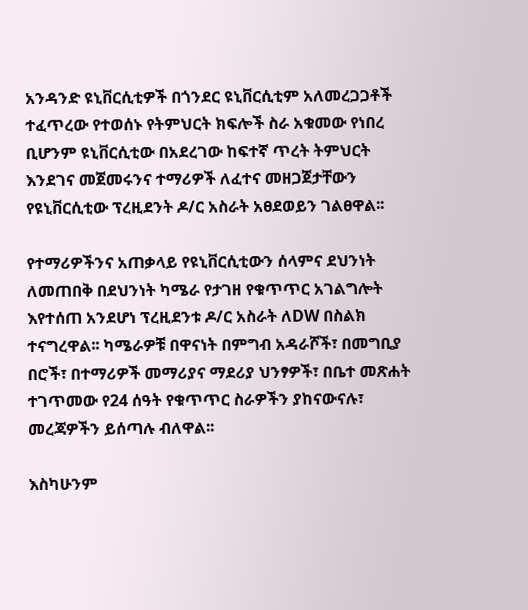አንዳንድ ዩኒቨርሲቲዎች በጎንደር ዩኒቨርሲቲም አለመረጋጋቶች ተፈጥረው የተወሰኑ የትምህርት ክፍሎች ስራ አቁመው የነበረ ቢሆንም ዩኒቨርሲቲው በአደረገው ከፍተኛ ጥረት ትምህርት እንደገና መጀመሩንና ተማሪዎች ለፈተና መዘጋጀታቸውን የዩኒቨርሲቲው ፕረዚደንት ዶ/ር አስራት አፀደወይን ገልፀዋል፡፡

የተማሪዎችንና አጠቃላይ የዩኒቨርሲቲውን ሰላምና ደህንነት ለመጠበቅ በደህንነት ካሜራ የታገዘ የቁጥጥር አገልግሎት እየተሰጠ አንደሆነ ፕረዚደንቱ ዶ/ር አስራት ለDW በስልክ ተናግረዋል፡፡ ካሜራዎቹ በዋናነት በምግብ አዳራሾች፣ በመግቢያ በሮች፣ በተማሪዎች መማሪያና ማደሪያ ህንፃዎች፣ በቤተ መጽሐት ተገጥመው የ24 ሰዓት የቁጥጥር ስራዎችን ያከናውናሉ፣ መረጃዎችን ይሰጣሉ ብለዋል፡፡

እስካሁንም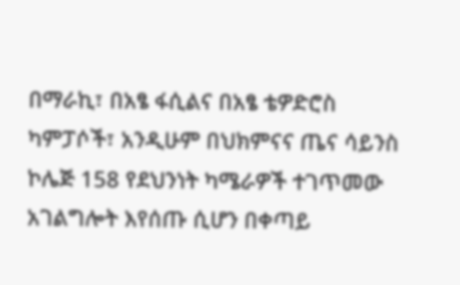በማራኪ፣ በአፄ ፋሲልና በአፄ ቴዎድሮስ ካምፓሶች፣ አንዲሁም በህክምናና ጤና ሳይንስ ኮሌጅ 158 የደህንነት ካሜራዎች ተገጥመው አገልግሎት እየሰጡ ሲሆን በቀጣይ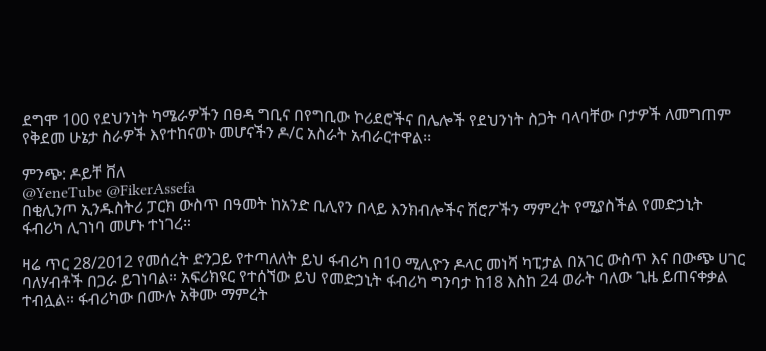ደግሞ 100 የደህንነት ካሜራዎችን በፀዳ ግቢና በየግቢው ኮሪደሮችና በሌሎች የደህንነት ስጋት ባላባቸው ቦታዎች ለመግጠም የቅደመ ሁኔታ ስራዎች እየተከናወኑ መሆናችን ዶ/ር አስራት አብራርተዋል፡፡

ምንጭ: ዶይቸ ቨለ
@YeneTube @FikerAssefa
በቂሊንጦ ኢንዱስትሪ ፓርክ ውስጥ በዓመት ከአንድ ቢሊየን በላይ እንክብሎችና ሽሮፖችን ማምረት የሚያስችል የመድኃኒት ፋብሪካ ሊገነባ መሆኑ ተነገረ።

ዛሬ ጥር 28/2012 የመሰረት ድንጋይ የተጣለለት ይህ ፋብሪካ በ10 ሚሊዮን ዶላር መነሻ ካፒታል በአገር ውስጥ እና በውጭ ሀገር ባለሃብቶች በጋራ ይገነባል። አፍሪክዩር የተሰኘው ይህ የመድኃኒት ፋብሪካ ግንባታ ከ18 እስከ 24 ወራት ባለው ጊዜ ይጠናቀቃል ተብሏል። ፋብሪካው በሙሉ አቅሙ ማምረት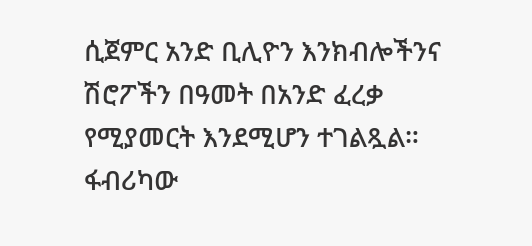ሲጀምር አንድ ቢሊዮን እንክብሎችንና ሽሮፖችን በዓመት በአንድ ፈረቃ የሚያመርት እንደሚሆን ተገልጿል። ፋብሪካው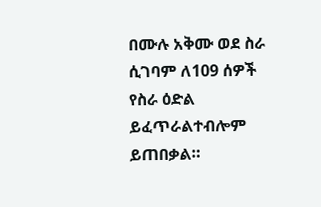በሙሉ አቅሙ ወደ ስራ ሲገባም ለ109 ሰዎች የስራ ዕድል ይፈጥራልተብሎም ይጠበቃል።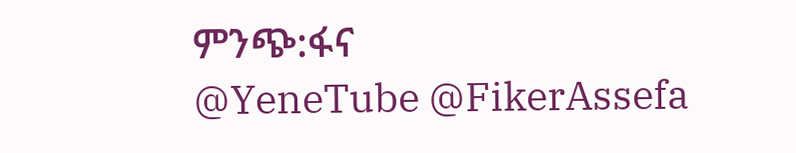ምንጭ:ፋና
@YeneTube @FikerAssefa